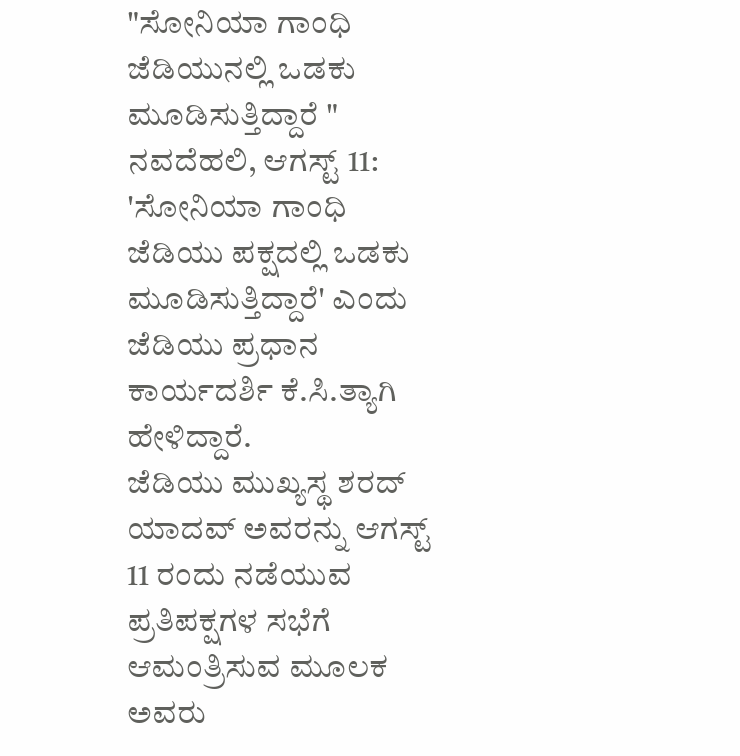"ಸೋನಿಯಾ ಗಾಂಧಿ ಜೆಡಿಯುನಲ್ಲಿ ಒಡಕು ಮೂಡಿಸುತ್ತಿದ್ದಾರೆ "
ನವದೆಹಲಿ, ಆಗಸ್ಟ್ 11: 'ಸೋನಿಯಾ ಗಾಂಧಿ ಜೆಡಿಯು ಪಕ್ಷದಲ್ಲಿ ಒಡಕು ಮೂಡಿಸುತ್ತಿದ್ದಾರೆ' ಎಂದು ಜೆಡಿಯು ಪ್ರಧಾನ ಕಾರ್ಯದರ್ಶಿ ಕೆ.ಸಿ.ತ್ಯಾಗಿ ಹೇಳಿದ್ದಾರೆ.
ಜೆಡಿಯು ಮುಖ್ಯಸ್ಥ ಶರದ್ ಯಾದವ್ ಅವರನ್ನು ಆಗಸ್ಟ್ 11 ರಂದು ನಡೆಯುವ ಪ್ರತಿಪಕ್ಷಗಳ ಸಭೆಗೆ ಆಮಂತ್ರಿಸುವ ಮೂಲಕ ಅವರು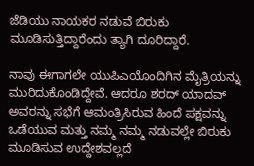ಜೆಡಿಯು ನಾಯಕರ ನಡುವೆ ಬಿರುಕು ಮೂಡಿಸುತ್ತಿದ್ದಾರೆಂದು ತ್ಯಾಗಿ ದೂರಿದ್ದಾರೆ.

ನಾವು ಈಗಾಗಲೇ ಯುಪಿಎಯೊಂದಿಗಿನ ಮೈತ್ರಿಯನ್ನು ಮುರಿದುಕೊಂಡಿದ್ದೇವೆ. ಆದರೂ ಶರದ್ ಯಾದವ್ ಅವರನ್ನು ಸಭೆಗೆ ಆಮಂತ್ರಿಸಿರುವ ಹಿಂದೆ ಪಕ್ಷವನ್ನು ಒಡೆಯುವ ಮತ್ತು ನಮ್ಮ ನಮ್ಮ ನಡುವಲ್ಲೇ ಬಿರುಕು ಮೂಡಿಸುವ ಉದ್ದೇಶವಲ್ಲದೆ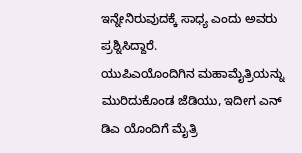ಇನ್ನೇನಿರುವುದಕ್ಕೆ ಸಾಧ್ಯ ಎಂದು ಅವರು ಪ್ರಶ್ನಿಸಿದ್ದಾರೆ.
ಯುಪಿಎಯೊಂದಿಗಿನ ಮಹಾಮೈತ್ರಿಯನ್ನು ಮುರಿದುಕೊಂಡ ಜೆಡಿಯು, ಇದೀಗ ಎನ್ ಡಿಎ ಯೊಂದಿಗೆ ಮೈತ್ರಿ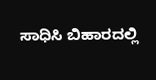ಸಾಧಿಸಿ ಬಿಹಾರದಲ್ಲಿ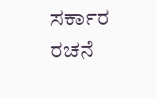ಸರ್ಕಾರ ರಚನೆ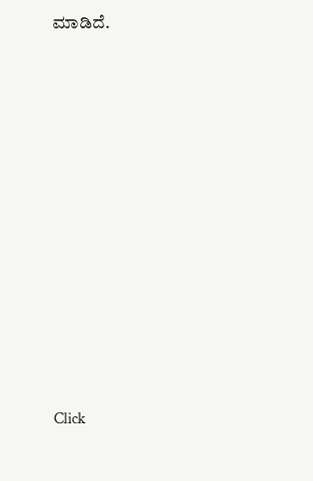ಮಾಡಿದೆ.












Click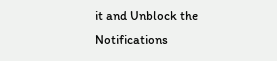it and Unblock the Notifications